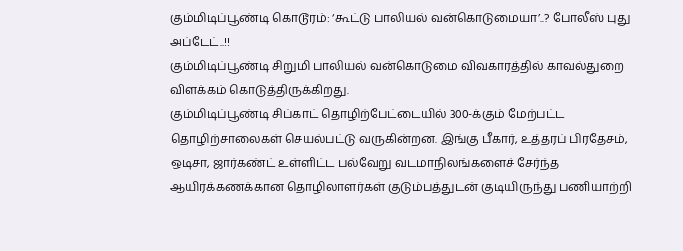கும்மிடிப்பூண்டி கொடூரம்: ‘கூட்டு பாலியல் வன்கொடுமையா’..? போலீஸ் புது அப்டேட்..!!
கும்மிடிப்பூண்டி சிறுமி பாலியல் வன்கொடுமை விவகாரத்தில் காவல்துறை விளக்கம் கொடுத்திருக்கிறது.
கும்மிடிப்பூண்டி சிப்காட் தொழிற்பேட்டையில் 300-க்கும் மேற்பட்ட தொழிற்சாலைகள் செயல்பட்டு வருகின்றன. இங்கு பீகார், உத்தரப் பிரதேசம், ஒடிசா, ஜார்கண்ட் உள்ளிட்ட பல்வேறு வடமாநிலங்களைச் சேர்ந்த ஆயிரக்கணக்கான தொழிலாளர்கள் குடும்பத்துடன் குடியிருந்து பணியாற்றி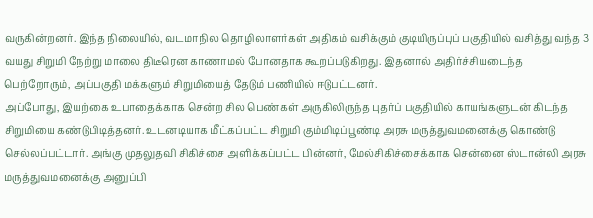வருகின்றனர். இந்த நிலையில், வடமாநில தொழிலாளர்கள் அதிகம் வசிக்கும் குடியிருப்புப் பகுதியில் வசித்து வந்த 3 வயது சிறுமி நேற்று மாலை திடீரென காணாமல் போனதாக கூறப்படுகிறது. இதனால் அதிர்ச்சியடைந்த பெற்றோரும், அப்பகுதி மக்களும் சிறுமியைத் தேடும் பணியில் ஈடுபட்டனர்.
அப்போது, இயற்கை உபாதைக்காக சென்ற சில பெண்கள் அருகிலிருந்த புதர்ப் பகுதியில் காயங்களுடன் கிடந்த சிறுமியை கண்டுபிடித்தனர். உடனடியாக மீட்கப்பட்ட சிறுமி கும்மிடிப்பூண்டி அரசு மருத்துவமனைக்கு கொண்டு செல்லப்பட்டார். அங்கு முதலுதவி சிகிச்சை அளிக்கப்பட்ட பின்னர், மேல்சிகிச்சைக்காக சென்னை ஸ்டான்லி அரசு மருத்துவமனைக்கு அனுப்பி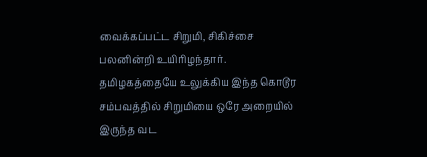வைக்கப்பட்ட சிறுமி, சிகிச்சை பலனின்றி உயிரிழந்தார்.
தமிழகத்தையே உலுக்கிய இந்த கொடூர சம்பவத்தில் சிறுமியை ஒரே அறையில் இருந்த வட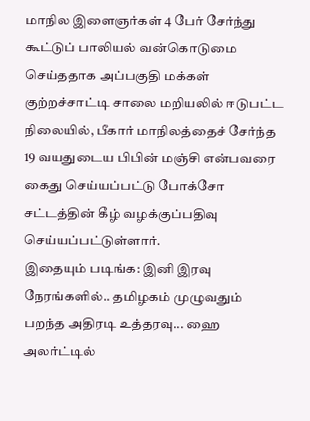மாநில இளைஞர்கள் 4 பேர் சேர்ந்து கூட்டுப் பாலியல் வன்கொடுமை செய்ததாக அப்பகுதி மக்கள் குற்றச்சாட்டி சாலை மறியலில் ஈடுபட்ட நிலையில், பீகார் மாநிலத்தைச் சேர்ந்த 19 வயதுடைய பிபின் மஞ்சி என்பவரை கைது செய்யப்பட்டு போக்சோ சட்டத்தின் கீழ் வழக்குப்பதிவு செய்யப்பட்டுள்ளார்.
இதையும் படிங்க: இனி இரவு நேரங்களில்.. தமிழகம் முழுவதும் பறந்த அதிரடி உத்தரவு... ஹை அலர்ட்டில்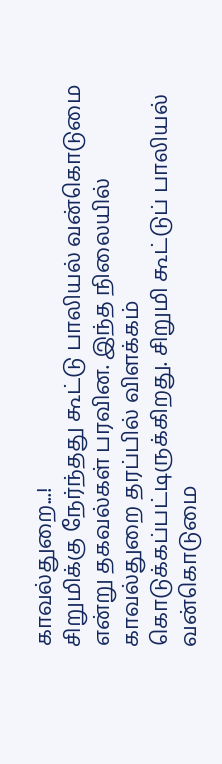காவல்துறை...!
சிறுமிக்கு நேர்ந்தது கூட்டு பாலியல் வன்கொடுமை என்று தகவல்கள் பரவின. இந்த நிலையில் காவல்துறை தரப்பில் விளக்கம் கொடுக்கப்பட்டிருக்கிறது. சிறுமி கூட்டுப் பாலியல் வன்கொடுமை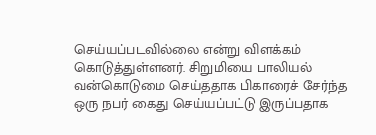செய்யப்படவில்லை என்று விளக்கம் கொடுத்துள்ளனர். சிறுமியை பாலியல் வன்கொடுமை செய்ததாக பிகாரைச் சேர்ந்த ஒரு நபர் கைது செய்யப்பட்டு இருப்பதாக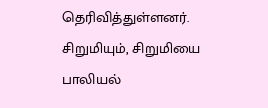தெரிவித்துள்ளனர். சிறுமியும், சிறுமியை பாலியல்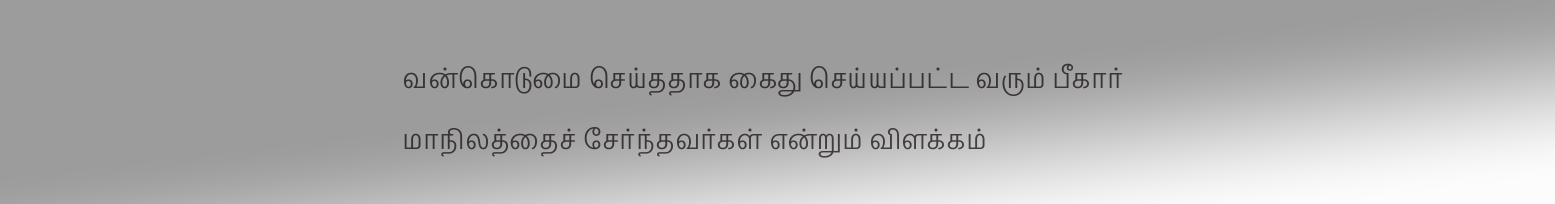வன்கொடுமை செய்ததாக கைது செய்யப்பட்ட வரும் பீகார் மாநிலத்தைச் சேர்ந்தவர்கள் என்றும் விளக்கம்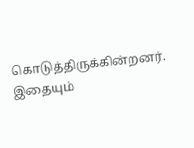கொடுத்திருக்கின்றனர்.
இதையும்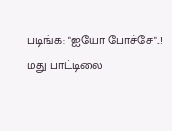படிங்க: "ஐயோ போச்சே"..! மது பாட்டிலை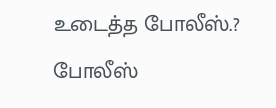உடைத்த போலீஸ்.? போலீஸ்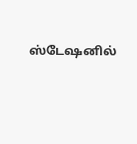ஸ்டேஷனில்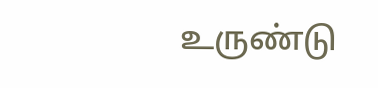உருண்டு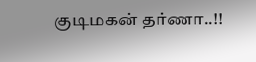குடிமகன் தர்ணா..!!